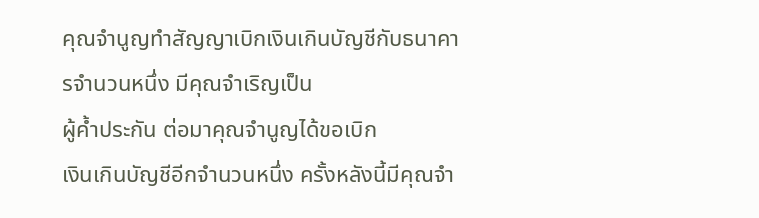คุณจำนูญทำสัญญาเบิกเงินเกินบัญชีกับธนาคารจำนวนหนึ่ง มีคุณจำเริญเป็น
ผู้ค้ำประกัน ต่อมาคุณจำนูญได้ขอเบิก
เงินเกินบัญชีอีกจำนวนหนึ่ง ครั้งหลังนี้มีคุณจำ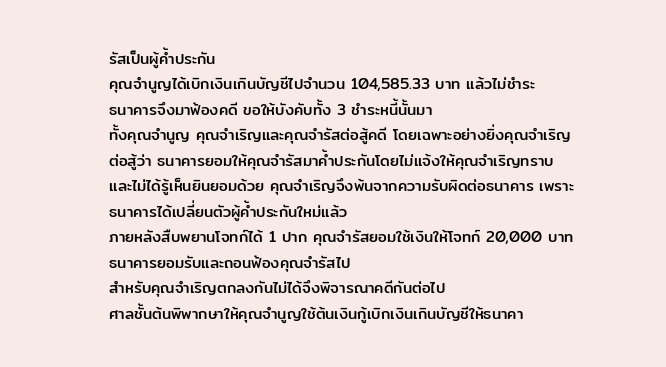รัสเป็นผู้ค้ำประกัน
คุณจำนูญได้เบิกเงินเกินบัญชีไปจำนวน 104,585.33 บาท แล้วไม่ชำระ
ธนาคารจึงมาฟ้องคดี ขอให้บังคับทั้ง 3 ชำระหนี้นั้นมา
ทั้งคุณจำนูญ คุณจำเริญและคุณจำรัสต่อสู้คดี โดยเฉพาะอย่างยิ่งคุณจำเริญต่อสู้ว่า ธนาคารยอมให้คุณจำรัสมาค้ำประกันโดยไม่แจ้งให้คุณจำเริญทราบและไม่ได้รู้เห็นยินยอมด้วย คุณจำเริญจึงพ้นจากความรับผิดต่อธนาคาร เพราะธนาคารได้เปลี่ยนตัวผู้ค้ำประกันใหม่แล้ว
ภายหลังสืบพยานโจทก์ได้ 1 ปาก คุณจำรัสยอมใช้เงินให้โจทก์ 20,000 บาท ธนาคารยอมรับและถอนฟ้องคุณจำรัสไป
สำหรับคุณจำเริญตกลงกันไม่ได้จึงพิจารณาคดีกันต่อไป
ศาลชั้นต้นพิพากษาให้คุณจำนูญใช้ต้นเงินกู้เบิกเงินเกินบัญชีให้ธนาคา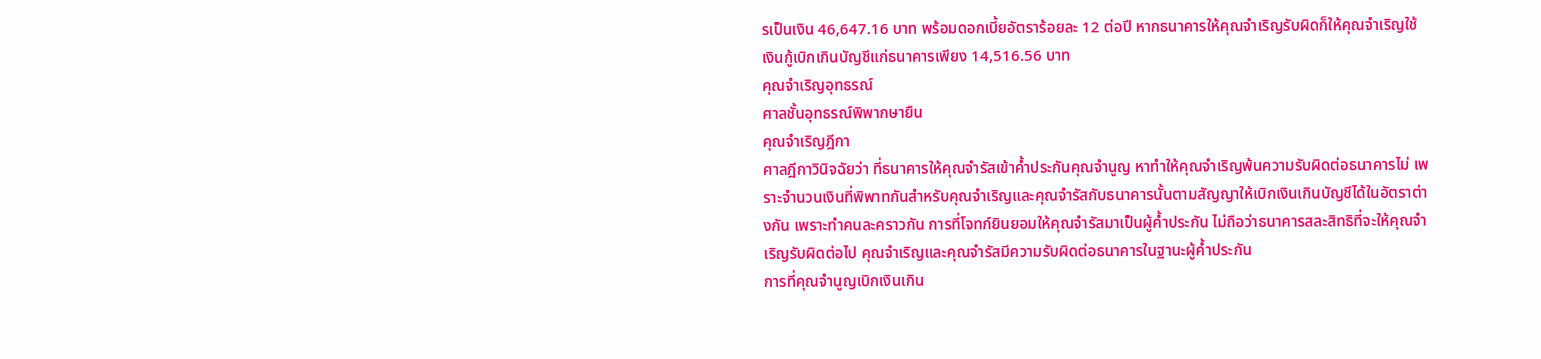รเป็นเงิน 46,647.16 บาท พร้อมดอกเบี้ยอัตราร้อยละ 12 ต่อปี หากธนาคารให้คุณจำเริญรับผิดก็ให้คุณจำเริญใช้เงินกู้เบิกเกินบัญชีแก่ธนาคารเพียง 14,516.56 บาท
คุณจำเริญอุทธรณ์
ศาลชั้นอุทธรณ์พิพากษายืน
คุณจำเริญฎีกา
ศาลฎีกาวินิจฉัยว่า ที่ธนาคารให้คุณจำรัสเข้าค้ำประกันคุณจำนูญ หาทำให้คุณจำเริญพ้นความรับผิดต่อธนาคารไม่ เพราะจำนวนเงินที่พิพาทกันสำหรับคุณจำเริญและคุณจำรัสกับธนาคารนั้นตามสัญญาให้เบิกเงินเกินบัญชีได้ในอัตราต่างกัน เพราะทำคนละคราวกัน การที่โจทก์ยินยอมให้คุณจำรัสมาเป็นผู้ค้ำประกัน ไม่ถือว่าธนาคารสละสิทธิที่จะให้คุณจำเริญรับผิดต่อไป คุณจำเริญและคุณจำรัสมีความรับผิดต่อธนาคารในฐานะผู้ค้ำประกัน
การที่คุณจำนูญเบิกเงินเกิน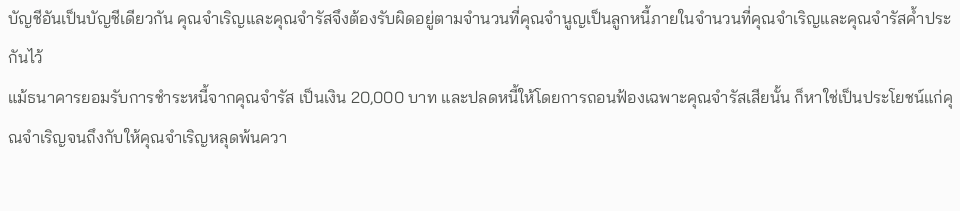บัญชีอันเป็นบัญชีเดียวกัน คุณจำเริญและคุณจำรัสจึงต้องรับผิดอยู่ตามจำนวนที่คุณจำนูญเป็นลูกหนี้ภายในจำนวนที่คุณจำเริญและคุณจำรัสค้ำประกันไว้
แม้ธนาคารยอมรับการชำระหนี้จากคุณจำรัส เป็นเงิน 20,000 บาท และปลดหนี้ให้โดยการถอนฟ้องเฉพาะคุณจำรัสเสียนั้น ก็หาใช่เป็นประโยชน์แก่คุณจำเริญจนถึงกับให้คุณจำเริญหลุดพ้นควา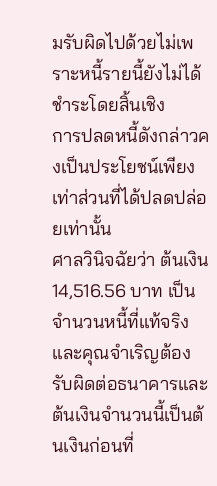มรับผิดไปด้วยไม่เพราะหนี้รายนี้ยังไม่ได้ชำระโดยสิ้นเชิง
การปลดหนี้ดังกล่าวคงเป็นประโยชน์เพียงเท่าส่วนที่ได้ปลดปล่อยเท่านั้น
ศาลวินิจฉัยว่า ต้นเงิน 14,516.56 บาท เป็นจำนวนหนี้ที่แท้จริงและคุณจำเริญต้องรับผิดต่อธนาคารและต้นเงินจำนวนนี้เป็นต้นเงินก่อนที่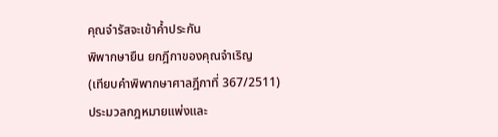คุณจำรัสจะเข้าค้ำประกัน
พิพากษายืน ยกฎีกาของคุณจำเริญ
(เทียบคำพิพากษาศาลฎีกาที่ 367/2511)
ประมวลกฎหมายแพ่งและ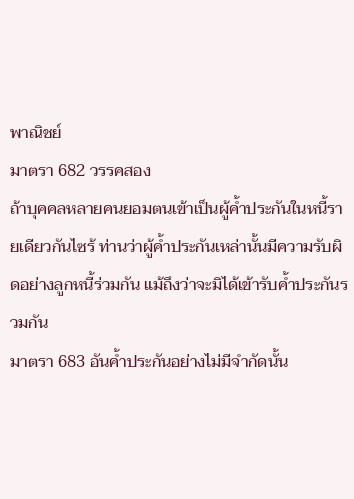พาณิชย์
มาตรา 682 วรรคสอง
ถ้าบุคคลหลายคนยอมตนเข้าเป็นผู้ค้ำประกันในหนี้รายเดียวกันไซร้ ท่านว่าผู้ค้ำประกันเหล่านั้นมีความรับผิดอย่างลูกหนี้ร่วมกัน แม้ถึงว่าจะมิได้เข้ารับค้ำประกันรวมกัน
มาตรา 683 อันค้ำประกันอย่างไม่มีจำกัดนั้น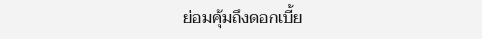ย่อมคุ้มถึงดอกเบี้ย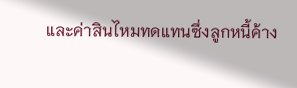และค่าสินไหมทดแทนซึ่งลูกหนี้ค้าง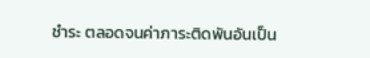ชำระ ตลอดจนค่าภาระติดพันอันเป็น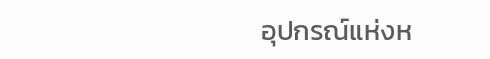อุปกรณ์แห่งห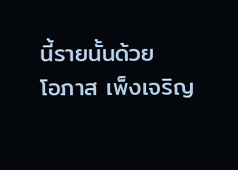นี้รายนั้นด้วย
โอภาส เพ็งเจริญ